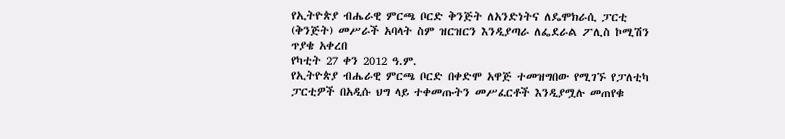የኢትዮጵያ ብሔራዊ ምርጫ ቦርድ ቅንጅት ለአንድነትና ለዴሞክራሲ ፓርቲ (ቅንጅት) መሥራች አባላት ስም ዝርዝርን እንዲያጣራ ለፌደራል ፖሊስ ኮሚሽን ጥያቄ አቀረበ
የካቲት 27 ቀን 2012 ዓ.ም.
የኢትዮጵያ ብሔራዊ ምርጫ ቦርድ በቀድሞ አዋጅ ተመዝግበው የሚገኙ የፓለቲካ ፓርቲዎች በአዲሱ ህግ ላይ ተቀመጡትን መሥፈርቶች እንዲያሟሉ መጠየቁ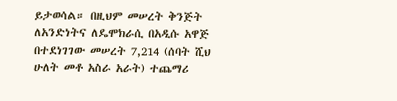ይታወሳል። በዚህም መሠረት ቅንጅት ለአንድነትና ለዴሞክራሲ በአዲሱ አዋጅ በተደነገገው መሠረት 7,214 (ሰባት ሺህ ሁለት መቶ አስራ አራት) ተጨማሪ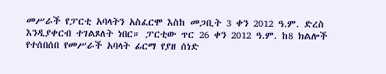መሥራች የፓርቲ አባላትን አስፈርሞ እስከ መጋቢት 3 ቀን 2012 ዓ.ም. ድረስ እንዲያቀርብ ተገልጾለት ነበር። ፓርቲው ጥር 26 ቀን 2012 ዓ.ም. ከ8 ክልሎች የተሰበሰበ የመሥራች አባላት ፊርማ የያዘ ሰነድ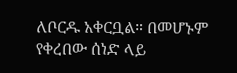ለቦርዱ አቀርቧል። በመሆኑም የቀረበው ሰነድ ላይ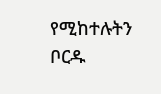የሚከተሉትን ቦርዱ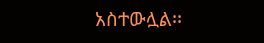አስተውሏል፡፡